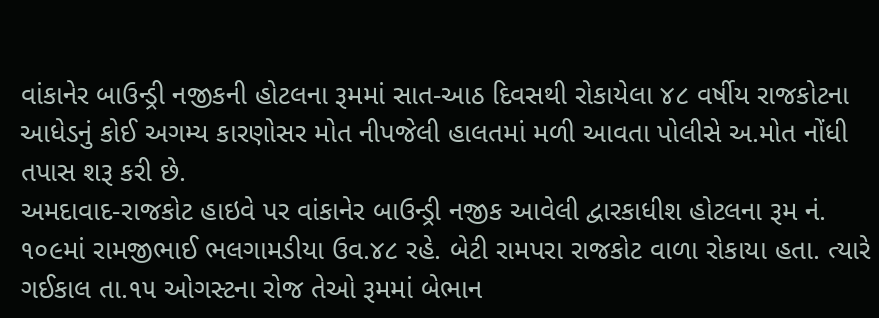વાંકાનેર બાઉન્ડ્રી નજીકની હોટલના રૂમમાં સાત-આઠ દિવસથી રોકાયેલા ૪૮ વર્ષીય રાજકોટના આધેડનું કોઈ અગમ્ય કારણોસર મોત નીપજેલી હાલતમાં મળી આવતા પોલીસે અ.મોત નોંધી તપાસ શરૂ કરી છે.
અમદાવાદ-રાજકોટ હાઇવે પર વાંકાનેર બાઉન્ડ્રી નજીક આવેલી દ્વારકાધીશ હોટલના રૂમ નં. ૧૦૯માં રામજીભાઈ ભલગામડીયા ઉવ.૪૮ રહે. બેટી રામપરા રાજકોટ વાળા રોકાયા હતા. ત્યારે ગઈકાલ તા.૧૫ ઓગસ્ટના રોજ તેઓ રૂમમાં બેભાન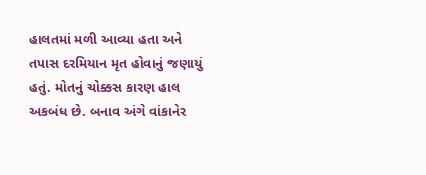હાલતમાં મળી આવ્યા હતા અને તપાસ દરમિયાન મૃત હોવાનું જણાયું હતું. મોતનું ચોક્કસ કારણ હાલ અકબંધ છે. બનાવ અંગે વાંકાનેર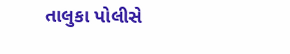તાલુકા પોલીસે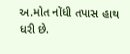અ.મોત નોંધી તપાસ હાથ ધરી છે.